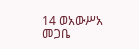14 ወአውሥአ መጋቤ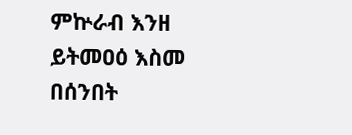ምኵራብ እንዘ ይትመዐዕ እስመ በሰንበት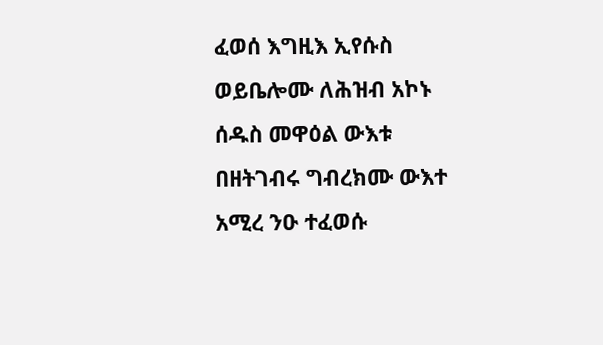ፈወሰ እግዚእ ኢየሱስ ወይቤሎሙ ለሕዝብ አኮኑ ሰዱስ መዋዕል ውእቱ በዘትገብሩ ግብረክሙ ውእተ አሚረ ንዑ ተፈወሱ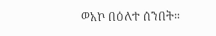ወአኮ በዕለተ ሰንበት።